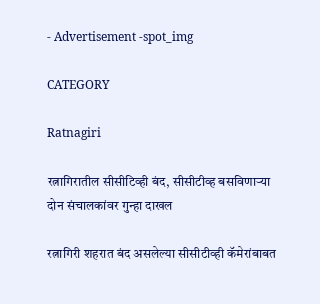- Advertisement -spot_img

CATEGORY

Ratnagiri

रत्नागिरातील सीसीटिव्ही बंद, सीसीटीव्ह बसविणाऱ्या दोन संचालकांवर गुन्हा दाखल

रत्नागिरी शहरात बंद असलेल्या सीसीटीव्ही कॅमेरांबाबत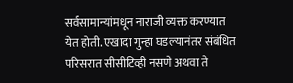सर्वसामान्यांमधून नाराजी व्यक्त करण्यात येत होती. एखादा गुन्हा घडल्यानंतर संबंधित परिसरात सीसीटिव्ही नसणे अथवा ते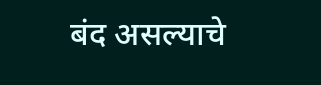बंद असल्याचे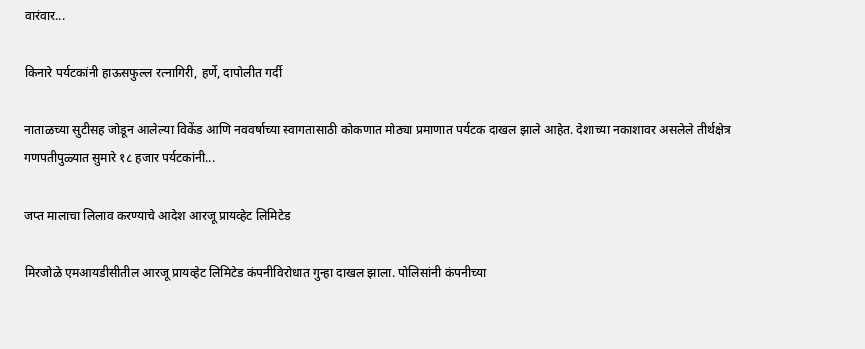वारंवार...

किनारे पर्यटकांनी हाऊसफुल्ल रत्नागिरी, हर्णे, दापोलीत गर्दी

नाताळच्या सुटीसह जोडून आलेल्या विकेंड आणि नववर्षाच्या स्वागतासाठी कोकणात मोठ्या प्रमाणात पर्यटक दाखल झाले आहेत. देशाच्या नकाशावर असलेले तीर्थक्षेत्र गणपतीपुळ्यात सुमारे १८ हजार पर्यटकांनी...

जप्त मालाचा लिलाव करण्याचे आदेश आरजू प्रायव्हेट लिमिटेड

मिरजोळे एमआयडीसीतील आरजू प्रायव्हेट लिमिटेड कंपनीविरोधात गुन्हा दाखल झाला. पोलिसांनी कंपनीच्या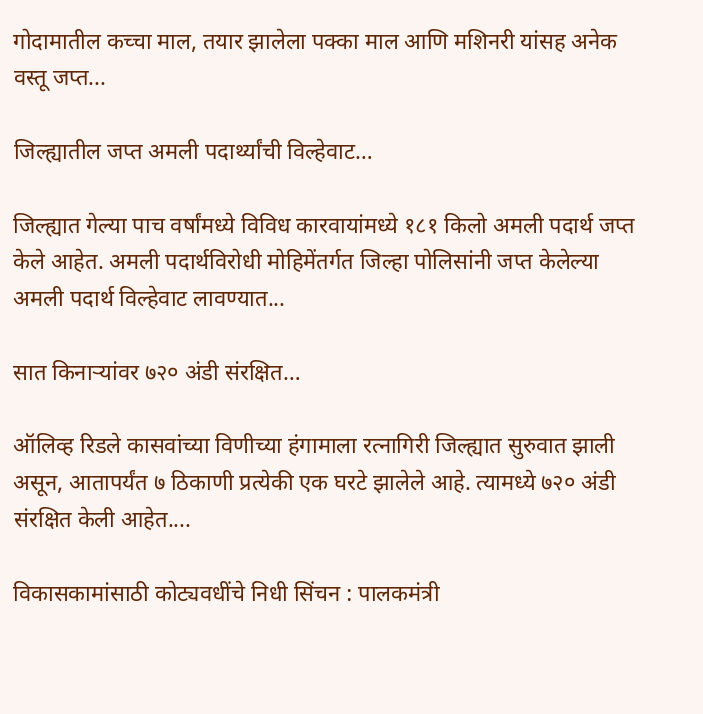गोदामातील कच्चा माल, तयार झालेला पक्का माल आणि मशिनरी यांसह अनेक वस्तू जप्त...

जिल्ह्यातील जप्त अमली पदार्थ्यांची विल्हेवाट…

जिल्ह्यात गेल्या पाच वर्षांमध्ये विविध कारवायांमध्ये १८१ किलो अमली पदार्थ जप्त केले आहेत. अमली पदार्थविरोधी मोहिमेंतर्गत जिल्हा पोलिसांनी जप्त केलेल्या अमली पदार्थ विल्हेवाट लावण्यात...

सात किनाऱ्यांवर ७२० अंडी संरक्षित…

ऑलिव्ह रिडले कासवांच्या विणीच्या हंगामाला रत्नागिरी जिल्ह्यात सुरुवात झाली असून, आतापर्यंत ७ ठिकाणी प्रत्येकी एक घरटे झालेले आहे. त्यामध्ये ७२० अंडी संरक्षित केली आहेत....

विकासकामांसाठी कोट्यवधींचे निधी सिंचन : पालकमंत्री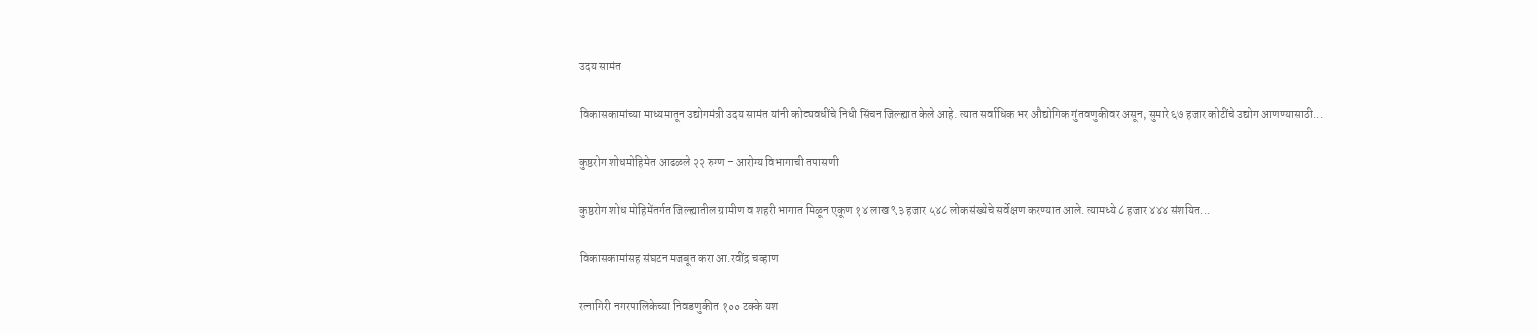उदय सामंत

विकासकामांच्या माध्यमातून उद्योगमंत्री उदय सामंत यांनी कोट्यवधींचे निधी सिंचन जिल्ह्यात केले आहे. त्यात सर्वाधिक भर औद्योगिक गुंतवणुकीवर असून, सुमारे ६७ हजार कोटींचे उद्योग आणण्यासाठी...

कुष्ठरोग शोधमोहिमेत आढळले २२ रुग्ण – आरोग्य विभागाची तपासणी

कुष्ठरोग शोध मोहिमेंतर्गत जिल्ह्यातील ग्रामीण व शहरी भागात मिळून एकूण १४ लाख ९३ हजार ५४८ लोकसंख्येचे सर्वेक्षण करण्यात आले. त्यामध्ये ८ हजार ४४४ संशयित...

विकासकामांसह संघटन मजबूत करा आ.रवींद्र चव्हाण

रत्नागिरी नगरपालिकेच्या निवडणुकीत १०० टक्के यश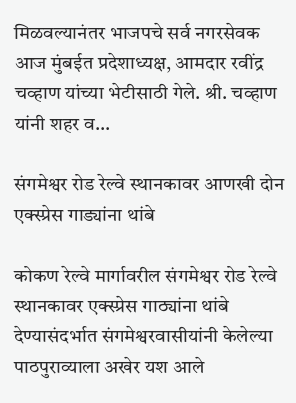मिळवल्यानंतर भाजपचे सर्व नगरसेवक आज मुंबईत प्रदेशाध्यक्ष, आमदार रवींद्र चव्हाण यांच्या भेटीसाठी गेले. श्री. चव्हाण यांनी शहर व...

संगमेश्वर रोड रेल्वे स्थानकावर आणखी दोन एक्स्प्रेस गाड्यांना थांबे

कोकण रेल्वे मार्गावरील संगमेश्वर रोड रेल्वे स्थानकावर एक्स्प्रेस गाठ्यांना थांबे देण्यासंदर्भात संगमेश्वरवासीयांनी केलेल्या पाठपुराव्याला अखेर यश आले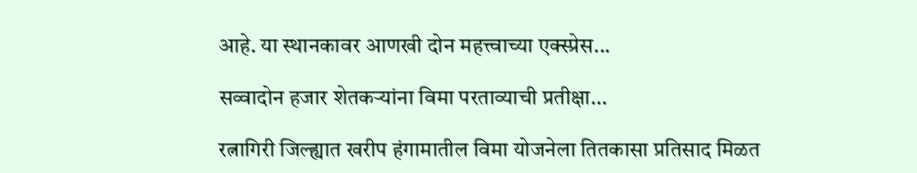आहे. या स्थानकावर आणखी दोन महत्त्वाच्या एक्स्प्रेस...

सव्वादोन हजार शेतकऱ्यांना विमा परताव्याची प्रतीक्षा…

रत्नागिरी जिल्ह्यात खरीप हंगामातील विमा योजनेला तितकासा प्रतिसाद मिळत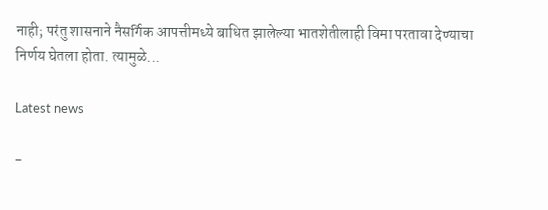नाही; परंतु शासनाने नैसर्गिक आपत्तीमध्ये बाधित झालेल्या भातशेतीलाही विमा परतावा देण्याचा निर्णय घेतला होता. त्यामुळे...

Latest news

-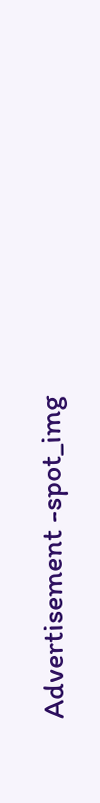Advertisement -spot_img